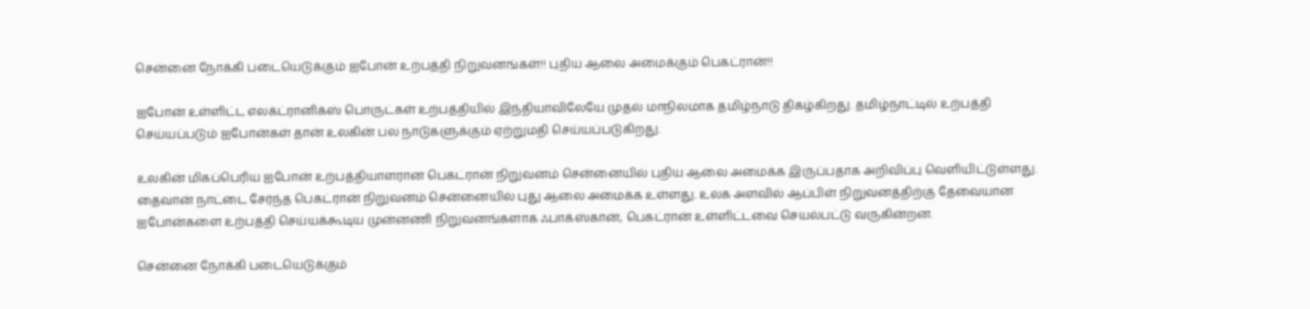சென்னை நோக்கி படையெடுக்கும் ஐபோன் உற்பத்தி நிறுவனங்கள்!! புதிய ஆலை அமைக்கும் பெகட்ரான்!!

ஐபோன் உள்ளிட்ட எலக்ட்ரானிக்ஸ் பொருட்கள் உற்பத்தியில் இந்தியாவிலேயே முதல் மாநிலமாக தமிழ்நாடு திகழ்கிறது. தமிழ்நாட்டில் உற்பத்தி செய்யப்படும் ஐபோன்கள் தான் உலகின் பல நாடுகளுக்கும் ஏற்றுமதி செய்யப்படுகிறது.

உலகின் மிகப்பெரிய ஐபோன் உற்பத்தியாளரான பெகட்ரான் நிறுவனம் சென்னையில் புதிய ஆலை அமைக்க இருப்பதாக அறிவிப்பு வெளியிட்டுள்ளது. தைவான் நாட்டை சேர்ந்த பெகட்ரான் நிறுவனம் சென்னையில் புது ஆலை அமைக்க உள்ளது. உலக அளவில் ஆப்பிள் நிறுவனத்திற்கு தேவையான ஐபோன்களை உற்பத்தி செய்யக்கூடிய முன்னணி நிறுவனங்களாக ஃபாக்ஸ்கான், பெகட்ரான் உள்ளிட்டவை செயல்பட்டு வருகின்றன.

சென்னை நோக்கி படையெடுக்கும்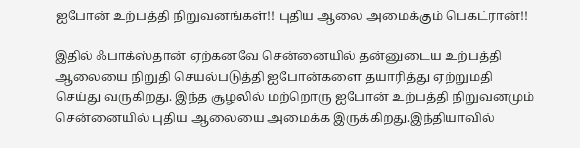ஐபோன் உற்பத்தி நிறுவனங்கள்!! புதிய ஆலை அமைக்கும் பெகட்ரான்!!

இதில் ஃபாக்ஸ்தான் ஏற்கனவே சென்னையில் தன்னுடைய உற்பத்தி ஆலையை நிறுதி செயல்படுத்தி ஐபோன்களை தயாரித்து ஏற்றுமதி செய்து வருகிறது. இந்த சூழலில் மற்றொரு ஐபோன் உற்பத்தி நிறுவனமும் சென்னையில் புதிய ஆலையை அமைக்க இருக்கிறது.இந்தியாவில்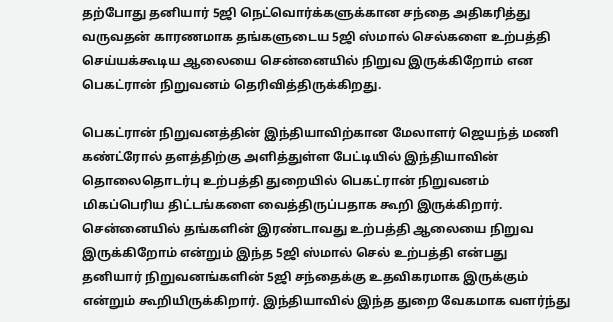தற்போது தனியார் 5ஜி நெட்வொர்க்களுக்கான சந்தை அதிகரித்து வருவதன் காரணமாக தங்களுடைய 5ஜி ஸ்மால் செல்களை உற்பத்தி செய்யக்கூடிய ஆலையை சென்னையில் நிறுவ இருக்கிறோம் என பெகட்ரான் நிறுவனம் தெரிவித்திருக்கிறது.

பெகட்ரான் நிறுவனத்தின் இந்தியாவிற்கான மேலாளர் ஜெயந்த் மணி கண்ட்ரோல் தளத்திற்கு அளித்துள்ள பேட்டியில் இந்தியாவின் தொலைதொடர்பு உற்பத்தி துறையில் பெகட்ரான் நிறுவனம் மிகப்பெரிய திட்டங்களை வைத்திருப்பதாக கூறி இருக்கிறார். சென்னையில் தங்களின் இரண்டாவது உற்பத்தி ஆலையை நிறுவ இருக்கிறோம் என்றும் இந்த 5ஜி ஸ்மால் செல் உற்பத்தி என்பது தனியார் நிறுவனங்களின் 5ஜி சந்தைக்கு உதவிகரமாக இருக்கும் என்றும் கூறியிருக்கிறார். இந்தியாவில் இந்த துறை வேகமாக வளர்ந்து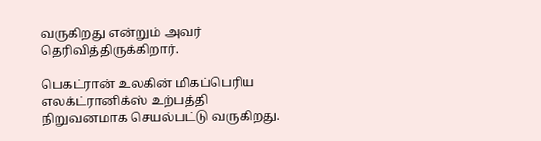வருகிறது என்றும் அவர் தெரிவித்திருக்கிறார்.

பெகட்ரான் உலகின் மிகப்பெரிய எலக்ட்ரானிக்ஸ் உற்பத்தி நிறுவனமாக செயல்பட்டு வருகிறது.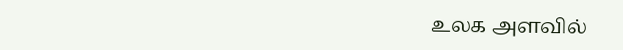உலக அளவில்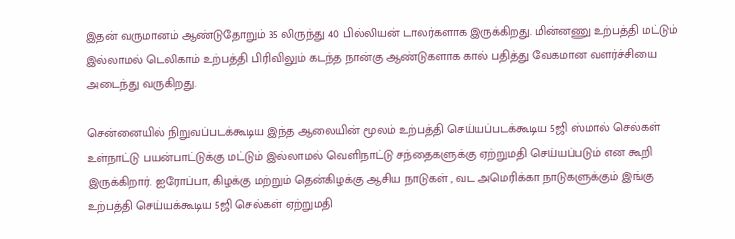இதன் வருமானம் ஆண்டுதோறும் 35 லிருந்து 40 பில்லியன் டாலர்களாக இருக்கிறது. மின்னணு உற்பத்தி மட்டும் இல்லாமல் டெலிகாம் உற்பத்தி பிரிவிலும் கடந்த நான்கு ஆண்டுகளாக கால் பதித்து வேகமான வளர்ச்சியை அடைந்து வருகிறது.

சென்னையில் நிறுவப்படக்கூடிய இந்த ஆலையின் மூலம் உற்பத்தி செய்யப்படக்கூடிய 5ஜி ஸ்மால் செல்கள் உள்நாட்டு பயன்பாட்டுக்கு மட்டும் இல்லாமல் வெளிநாட்டு சந்தைகளுக்கு ஏற்றுமதி செய்யப்படும் என கூறி இருக்கிறார். ஐரோப்பா, கிழக்கு மற்றும் தென்கிழக்கு ஆசிய நாடுகள் , வட அமெரிக்கா நாடுகளுக்கும் இங்கு உற்பத்தி செய்யக்கூடிய 5ஜி செல்கள் ஏற்றுமதி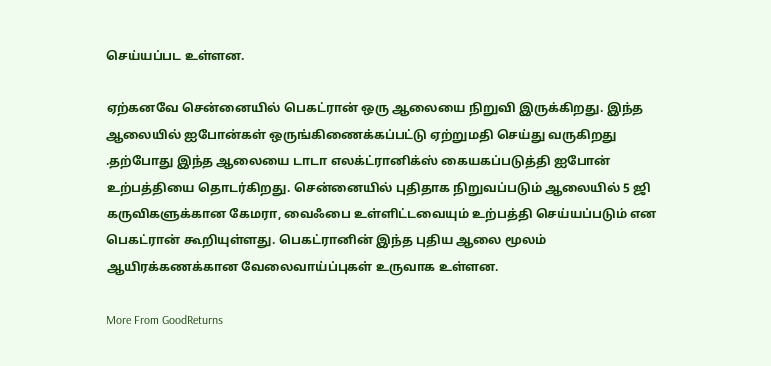செய்யப்பட உள்ளன.

ஏற்கனவே சென்னையில் பெகட்ரான் ஒரு ஆலையை நிறுவி இருக்கிறது. இந்த ஆலையில் ஐபோன்கள் ஒருங்கிணைக்கப்பட்டு ஏற்றுமதி செய்து வருகிறது .தற்போது இந்த ஆலையை டாடா எலக்ட்ரானிக்ஸ் கையகப்படுத்தி ஐபோன் உற்பத்தியை தொடர்கிறது. சென்னையில் புதிதாக நிறுவப்படும் ஆலையில் 5 ஜி கருவிகளுக்கான கேமரா, வைஃபை உள்ளிட்டவையும் உற்பத்தி செய்யப்படும் என பெகட்ரான் கூறியுள்ளது. பெகட்ரானின் இந்த புதிய ஆலை மூலம் ஆயிரக்கணக்கான வேலைவாய்ப்புகள் உருவாக உள்ளன.

More From GoodReturns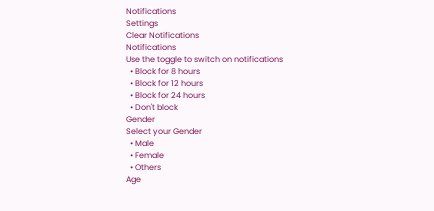Notifications
Settings
Clear Notifications
Notifications
Use the toggle to switch on notifications
  • Block for 8 hours
  • Block for 12 hours
  • Block for 24 hours
  • Don't block
Gender
Select your Gender
  • Male
  • Female
  • Others
Age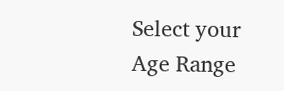Select your Age Range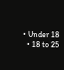• Under 18
  • 18 to 25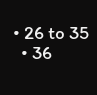• 26 to 35
  • 36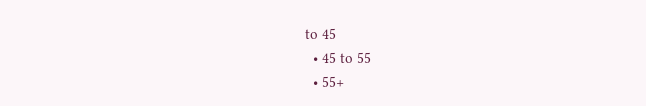to 45
  • 45 to 55
  • 55+